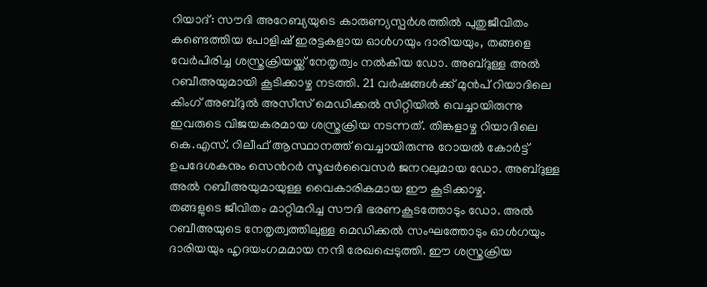റിയാദ്: സൗദി അറേബ്യയുടെ കാരുണ്യസ്പർശത്തിൽ പുതുജീവിതം കണ്ടെത്തിയ പോളിഷ് ഇരട്ടകളായ ഓൾഗയും ദാരിയയും, തങ്ങളെ വേർപിരിച്ച ശസ്ത്രക്രിയയ്ക്ക് നേതൃത്വം നൽകിയ ഡോ. അബ്ദുള്ള അൽ റബീഅയുമായി കൂടിക്കാഴ്ച നടത്തി. 21 വർഷങ്ങൾക്ക് മുൻപ് റിയാദിലെ കിംഗ് അബ്ദുൽ അസീസ് മെഡിക്കൽ സിറ്റിയിൽ വെച്ചായിരുന്നു ഇവരുടെ വിജയകരമായ ശസ്ത്രക്രിയ നടന്നത്. തിങ്കളാഴ്ച റിയാദിലെ കെ.എസ്. റിലീഫ് ആസ്ഥാനത്ത് വെച്ചായിരുന്നു റോയൽ കോർട്ട് ഉപദേശകനും സെൻറർ സൂപ്പർവൈസർ ജനറലുമായ ഡോ. അബ്ദുള്ള അൽ റബീഅയുമായുള്ള വൈകാരികമായ ഈ കൂടിക്കാഴ്ച.
തങ്ങളുടെ ജീവിതം മാറ്റിമറിച്ച സൗദി ഭരണകൂടത്തോടും ഡോ. അൽ റബീഅയുടെ നേതൃത്വത്തിലുള്ള മെഡിക്കൽ സംഘത്തോടും ഓൾഗയും ദാരിയയും ഹൃദയംഗമമായ നന്ദി രേഖപ്പെടുത്തി. ഈ ശസ്ത്രക്രിയ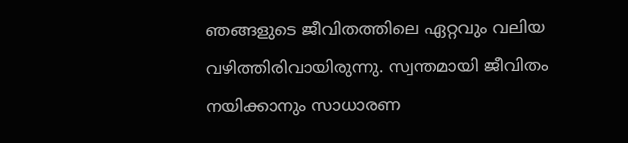ഞങ്ങളുടെ ജീവിതത്തിലെ ഏറ്റവും വലിയ വഴിത്തിരിവായിരുന്നു. സ്വന്തമായി ജീവിതം നയിക്കാനും സാധാരണ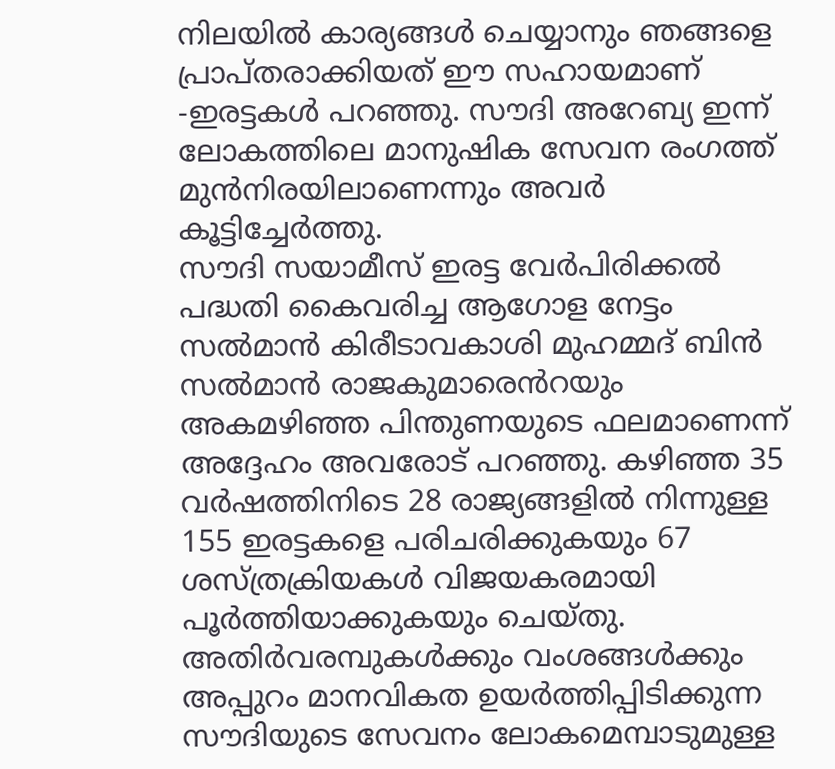നിലയിൽ കാര്യങ്ങൾ ചെയ്യാനും ഞങ്ങളെ പ്രാപ്തരാക്കിയത് ഈ സഹായമാണ് -ഇരട്ടകൾ പറഞ്ഞു. സൗദി അറേബ്യ ഇന്ന് ലോകത്തിലെ മാനുഷിക സേവന രംഗത്ത് മുൻനിരയിലാണെന്നും അവർ കൂട്ടിച്ചേർത്തു.
സൗദി സയാമീസ് ഇരട്ട വേർപിരിക്കൽ പദ്ധതി കൈവരിച്ച ആഗോള നേട്ടം സൽമാൻ കിരീടാവകാശി മുഹമ്മദ് ബിൻ സൽമാൻ രാജകുമാരെൻറയും അകമഴിഞ്ഞ പിന്തുണയുടെ ഫലമാണെന്ന് അദ്ദേഹം അവരോട് പറഞ്ഞു. കഴിഞ്ഞ 35 വർഷത്തിനിടെ 28 രാജ്യങ്ങളിൽ നിന്നുള്ള 155 ഇരട്ടകളെ പരിചരിക്കുകയും 67 ശസ്ത്രക്രിയകൾ വിജയകരമായി പൂർത്തിയാക്കുകയും ചെയ്തു. അതിർവരമ്പുകൾക്കും വംശങ്ങൾക്കും അപ്പുറം മാനവികത ഉയർത്തിപ്പിടിക്കുന്ന സൗദിയുടെ സേവനം ലോകമെമ്പാടുമുള്ള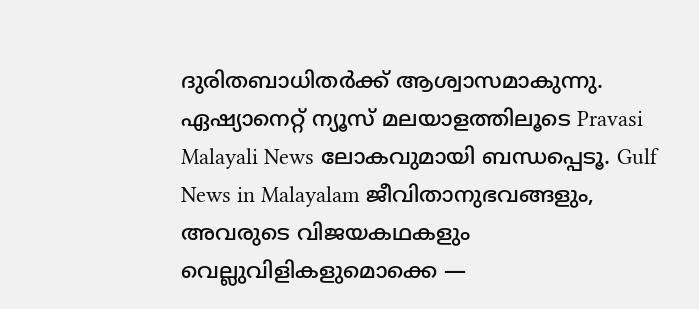ദുരിതബാധിതർക്ക് ആശ്വാസമാകുന്നു.
ഏഷ്യാനെറ്റ് ന്യൂസ് മലയാളത്തിലൂടെ Pravasi Malayali News ലോകവുമായി ബന്ധപ്പെടൂ. Gulf News in Malayalam ജീവിതാനുഭവങ്ങളും, അവരുടെ വിജയകഥകളും വെല്ലുവിളികളുമൊക്കെ —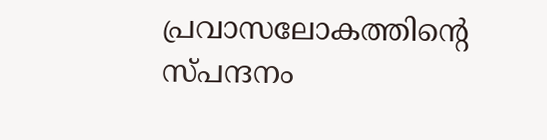പ്രവാസലോകത്തിന്റെ സ്പന്ദനം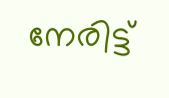നേരിട്ട്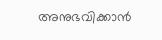അനുഭവിക്കാൻ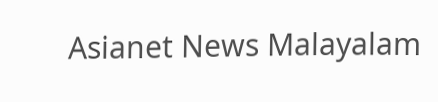Asianet News Malayalam